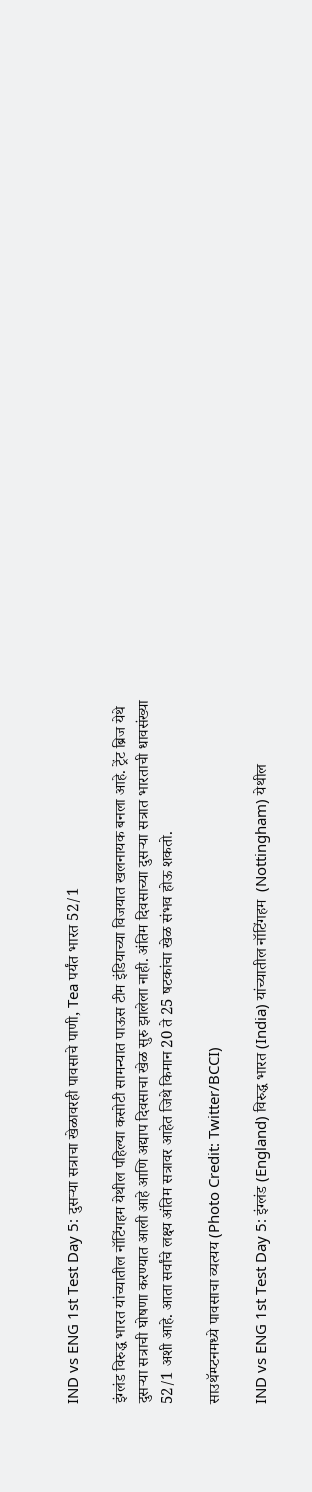IND vs ENG 1st Test Day 5: दुसऱ्या सत्राचा खेळावरही पावसाचे पाणी, Tea पर्यंत भारत 52/1

इंग्लंड विरुद्ध भारत यांच्यातील नॉटिंगहम येथील पहिल्या कसोटी सामन्यात पाऊस टीम इंडियाच्या विजयात खलनायक बनला आहे. ट्रेंट ब्रिज येथे दुसऱ्या सत्राची घोषणा करण्यात आली आहे आणि अद्याप दिवसाचा खेळ सुरु झालेला नाही. अंतिम दिवसाच्या दुसऱ्या सत्रात भारताची धावसंख्या 52/1 अशी आहे. आता सर्वांचे लक्ष्य अंतिम सत्रावर आहेत जिथे किमान 20 ते 25 षटकांचा खेळ संभव होऊ शकतो.

साउथॅम्प्टनमध्ये पावसाचा व्यत्यय (Photo Credit: Twitter/BCCI)

IND vs ENG 1st Test Day 5: इंग्लंड (England) विरुद्ध भारत (India) यांच्यातील नॉटिंगहम  (Nottingham) येथील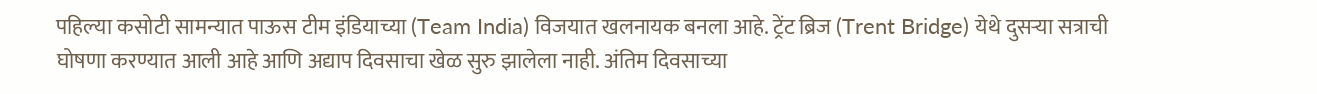पहिल्या कसोटी सामन्यात पाऊस टीम इंडियाच्या (Team India) विजयात खलनायक बनला आहे. ट्रेंट ब्रिज (Trent Bridge) येथे दुसऱ्या सत्राची घोषणा करण्यात आली आहे आणि अद्याप दिवसाचा खेळ सुरु झालेला नाही. अंतिम दिवसाच्या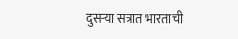दुसऱ्या सत्रात भारताची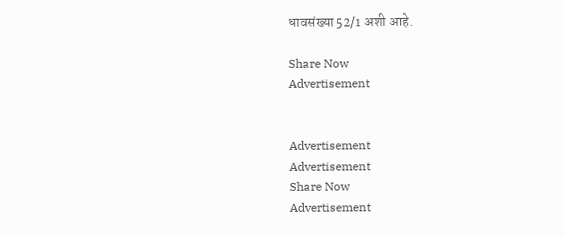धावसंख्या 52/1 अशी आहे.

Share Now
Advertisement


Advertisement
Advertisement
Share Now
Advertisement